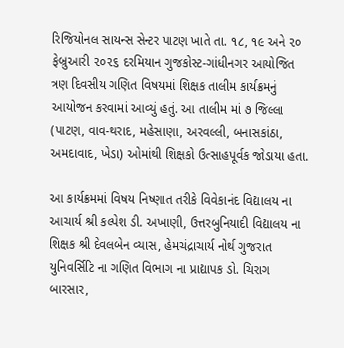રિજિયોનલ સાયન્સ સેન્ટર પાટણ ખાતે તા. ૧૮, ૧૯ અને ૨૦ ફેબ્રુઆરી ૨૦૨૬ દરમિયાન ગુજકોસ્ટ-ગાંધીનગર આયોજિત ત્રણ દિવસીય ગણિત વિષયમાં શિક્ષક તાલીમ કાર્યક્રમનું આયોજન કરવામાં આવ્યું હતું. આ તાલીમ માં ૭ જિલ્લા (પાટણ, વાવ-થરાદ, મહેસાણા, અરવલ્લી, બનાસકાંઠા, અમદાવાદ, ખેડા) ઓમાંથી શિક્ષકો ઉત્સાહપૂર્વક જોડાયા હતા.

આ કાર્યક્રમમાં વિષય નિષ્ણાત તરીકે વિવેકાનંદ વિદ્યાલય ના આચાર્ય શ્રી કલ્પેશ ડી. અખાણી, ઉત્તરબુનિયાદી વિદ્યાલય ના શિક્ષક શ્રી દેવલબેન વ્યાસ, હેમચંદ્રાચાર્ય નોર્થ ગુજરાત યુનિવર્સિટિ ના ગણિત વિભાગ ના પ્રાદ્યાપક ડો. ચિરાગ બારસાર,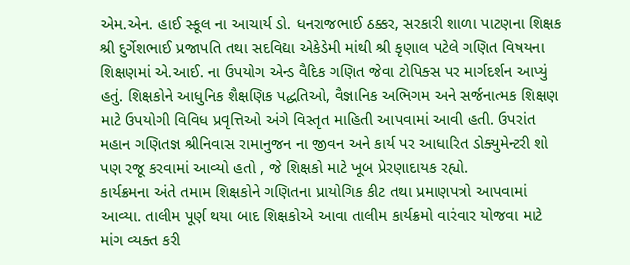એમ.એન. હાઈ સ્કૂલ ના આચાર્ય ડો. ધનરાજભાઈ ઠક્કર, સરકારી શાળા પાટણના શિક્ષક શ્રી દુર્ગેશભાઈ પ્રજાપતિ તથા સદવિદ્યા એકેડેમી માંથી શ્રી કૃણાલ પટેલે ગણિત વિષયના શિક્ષણમાં એ.આઈ. ના ઉપયોગ એન્ડ વૈદિક ગણિત જેવા ટોપિક્સ પર માર્ગદર્શન આપ્યું હતું. શિક્ષકોને આધુનિક શૈક્ષણિક પદ્ધતિઓ, વૈજ્ઞાનિક અભિગમ અને સર્જનાત્મક શિક્ષણ માટે ઉપયોગી વિવિધ પ્રવૃત્તિઓ અંગે વિસ્તૃત માહિતી આપવામાં આવી હતી. ઉપરાંત મહાન ગણિતજ્ઞ શ્રીનિવાસ રામાનુજન ના જીવન અને કાર્ય પર આધારિત ડોક્યુમેન્ટરી શો પણ રજૂ કરવામાં આવ્યો હતો , જે શિક્ષકો માટે ખૂબ પ્રેરણાદાયક રહ્યો.
કાર્યક્રમના અંતે તમામ શિક્ષકોને ગણિતના પ્રાયોગિક કીટ તથા પ્રમાણપત્રો આપવામાં આવ્યા. તાલીમ પૂર્ણ થયા બાદ શિક્ષકોએ આવા તાલીમ કાર્યક્રમો વારંવાર યોજવા માટે માંગ વ્યક્ત કરી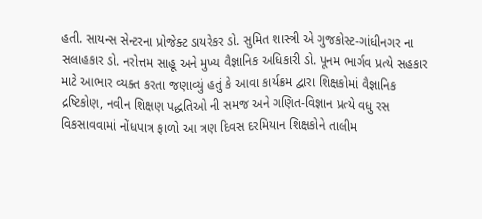હતી. સાયન્સ સેન્ટરના પ્રોજેક્ટ ડાયરેકર ડો. સુમિત શાસ્ત્રી એ ગુજકોસ્ટ-ગાંધીનગર ના સલાહકાર ડો. નરોત્તમ સાહૂ અને મુખ્ય વૈજ્ઞાનિક અધિકારી ડો. પૂનમ ભાર્ગવ પ્રત્યે સહકાર માટે આભાર વ્યક્ત કરતા જણાવ્યું હતું કે આવા કાર્યક્રમ દ્વારા શિક્ષકોમાં વૈજ્ઞાનિક દ્રષ્ટિકોણ, નવીન શિક્ષણ પદ્ધતિઓ ની સમજ અને ગણિત-વિજ્ઞાન પ્રત્યે વધુ રસ વિકસાવવામાં નોંધપાત્ર ફાળો આ ત્રણ દિવસ દરમિયાન શિક્ષકોને તાલીમ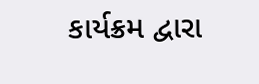કાર્યક્રમ દ્વારા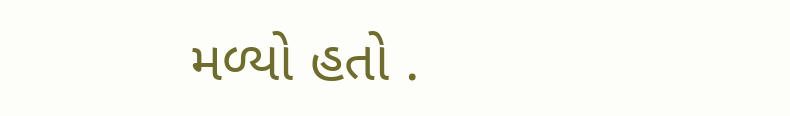મળ્યો હતો .